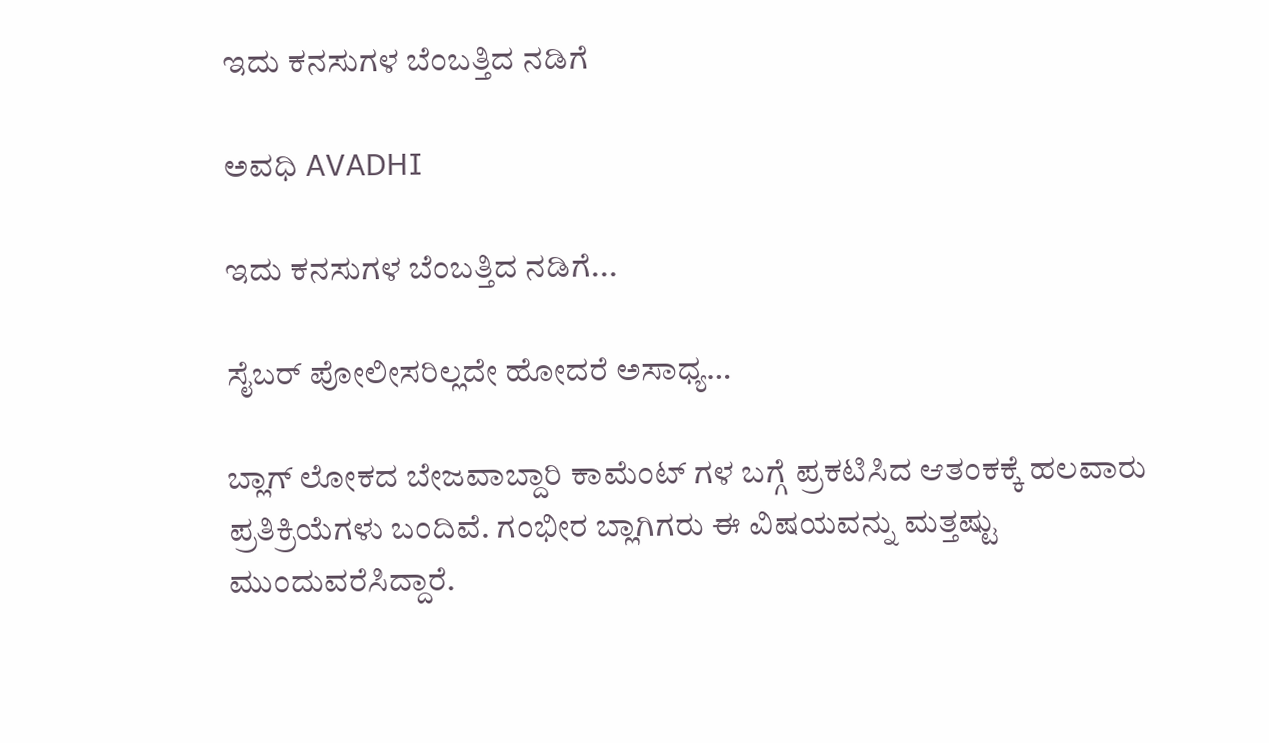ಇದು ಕನಸುಗಳ ಬೆಂಬತ್ತಿದ ನಡಿಗೆ‍

ಅವಧಿ AVADHI

ಇದು ಕನಸುಗಳ ಬೆಂಬತ್ತಿದ ನಡಿಗೆ...

ಸೈಬರ್ ಪೋಲೀಸರಿಲ್ಲದೇ ಹೋದರೆ ಅಸಾಧ್ಯ…

ಬ್ಲಾಗ್ ಲೋಕದ ಬೇಜವಾಬ್ದಾರಿ ಕಾಮೆಂಟ್ ಗಳ ಬಗ್ಗೆ ಪ್ರಕಟಿಸಿದ ಆತಂಕಕ್ಕೆ ಹಲವಾರು ಪ್ರತಿಕ್ರಿಯೆಗಳು ಬಂದಿವೆ. ಗಂಭೀರ ಬ್ಲಾಗಿಗರು ಈ ವಿಷಯವನ್ನು ಮತ್ತಷ್ಟು ಮುಂದುವರೆಸಿದ್ದಾರೆ.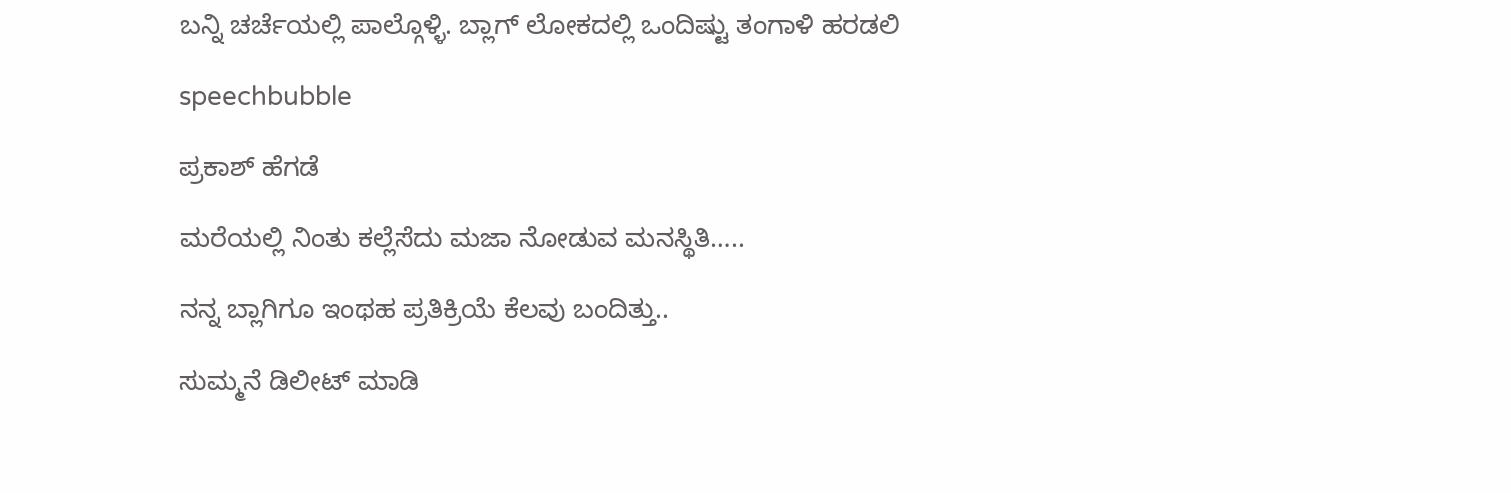ಬನ್ನಿ ಚರ್ಚೆಯಲ್ಲಿ ಪಾಲ್ಗೊಳ್ಳಿ. ಬ್ಲಾಗ್ ಲೋಕದಲ್ಲಿ ಒಂದಿಷ್ಟು ತಂಗಾಳಿ ಹರಡಲಿ

speechbubble

ಪ್ರಕಾಶ್ ಹೆಗಡೆ

ಮರೆಯಲ್ಲಿ ನಿಂತು ಕಲ್ಲೆಸೆದು ಮಜಾ ನೋಡುವ ಮನಸ್ಥಿತಿ…..

ನನ್ನ ಬ್ಲಾಗಿಗೂ ಇಂಥಹ ಪ್ರತಿಕ್ರಿಯೆ ಕೆಲವು ಬಂದಿತ್ತು..

ಸುಮ್ಮನೆ ಡಿಲೀಟ್ ಮಾಡಿ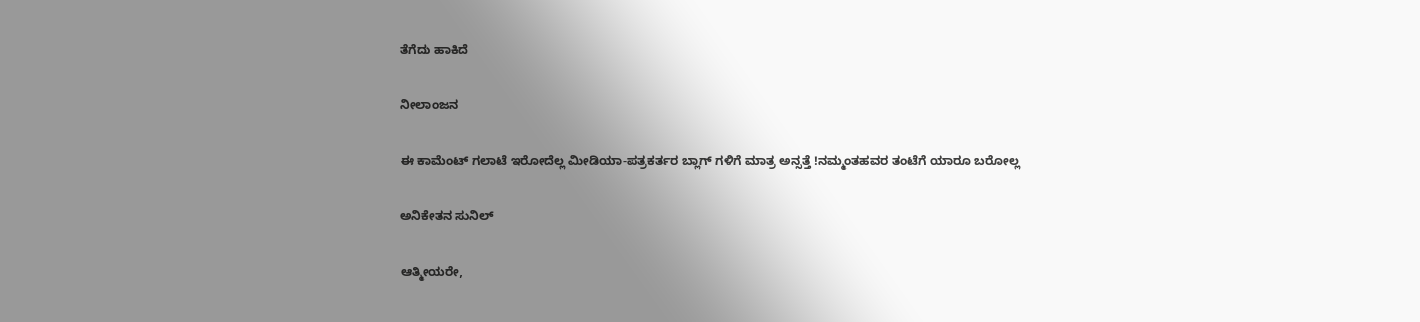ತೆಗೆದು ಹಾಕಿದೆ

ನೀಲಾಂಜನ

ಈ ಕಾಮೆಂಟ್ ಗಲಾಟೆ ಇರೋದೆಲ್ಲ ಮೀಡಿಯಾ-ಪತ್ರಕರ್ತರ ಬ್ಲಾಗ್ ಗಳಿಗೆ ಮಾತ್ರ ಅನ್ಸತ್ತೆ !ನಮ್ಮಂತಹವರ ತಂಟೆಗೆ ಯಾರೂ ಬರೋಲ್ಲ

ಅನಿಕೇತನ ಸುನಿಲ್

ಆತ್ಮೀಯರೇ,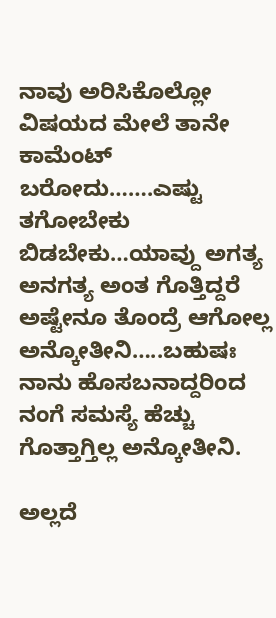ನಾವು ಅರಿಸಿಕೊಲ್ಲೋ ವಿಷಯದ ಮೇಲೆ ತಾನೇ ಕಾಮೆಂಟ್ ಬರೋದು…….ಎಷ್ಟು ತಗೋಬೇಕು ಬಿಡಬೇಕು…ಯಾವ್ದು ಅಗತ್ಯ ಅನಗತ್ಯ ಅಂತ ಗೊತ್ತಿದ್ದರೆ ಅಷ್ಟೇನೂ ತೊಂದ್ರೆ ಆಗೋಲ್ಲ ಅನ್ಕೋತೀನಿ…..ಬಹುಷಃ ನಾನು ಹೊಸಬನಾದ್ದರಿಂದ ನಂಗೆ ಸಮಸ್ಯೆ ಹೆಚ್ಚು ಗೊತ್ತಾಗ್ತಿಲ್ಲ ಅನ್ಕೋತೀನಿ.

ಅಲ್ಲದೆ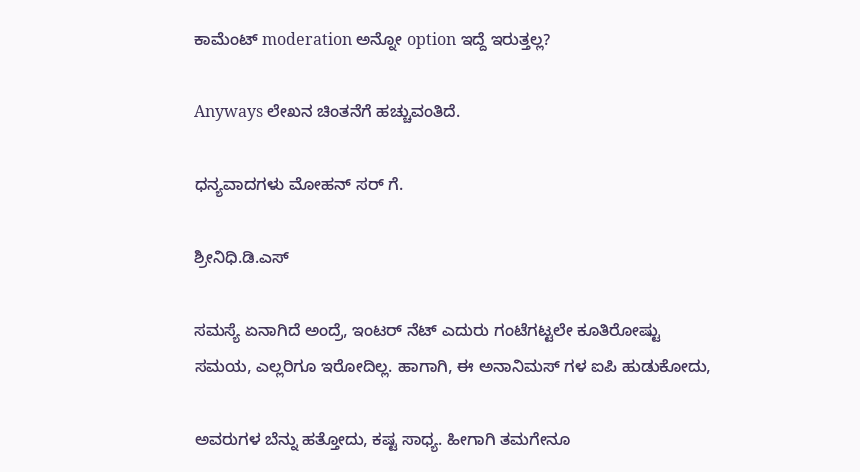ಕಾಮೆಂಟ್ moderation ಅನ್ನೋ option ಇದ್ದೆ ಇರುತ್ತಲ್ಲ?

Anyways ಲೇಖನ ಚಿಂತನೆಗೆ ಹಚ್ಚುವಂತಿದೆ.

ಧನ್ಯವಾದಗಳು ಮೋಹನ್ ಸರ್ ಗೆ.

ಶ್ರೀನಿಧಿ.ಡಿ.ಎಸ್

ಸಮಸ್ಯೆ ಏನಾಗಿದೆ ಅಂದ್ರೆ, ಇಂಟರ್ ನೆಟ್ ಎದುರು ಗಂಟೆಗಟ್ಟಲೇ ಕೂತಿರೋಷ್ಟು ಸಮಯ, ಎಲ್ಲರಿಗೂ ಇರೋದಿಲ್ಲ. ಹಾಗಾಗಿ, ಈ ಅನಾನಿಮಸ್ ಗಳ ಐಪಿ ಹುಡುಕೋದು,

ಅವರುಗಳ ಬೆನ್ನು ಹತ್ತೋದು, ಕಷ್ಟ ಸಾಧ್ಯ. ಹೀಗಾಗಿ ತಮಗೇನೂ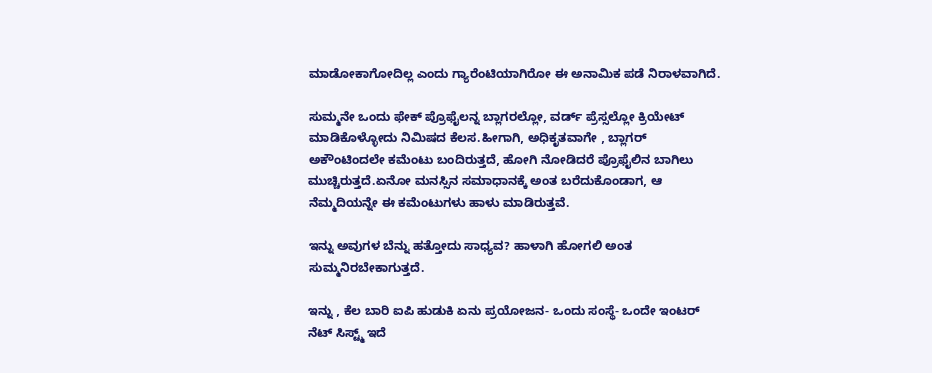ಮಾಡೋಕಾಗೋದಿಲ್ಲ ಎಂದು ಗ್ಯಾರೆಂಟಿಯಾಗಿರೋ ಈ ಅನಾಮಿಕ ಪಡೆ ನಿರಾಳವಾಗಿದೆ.

ಸುಮ್ಮನೇ ಒಂದು ಫೇಕ್ ಪ್ರೊಫೈಲನ್ನ ಬ್ಲಾಗರಲ್ಲೋ, ವರ್ಡ್ ಪ್ರೆಸ್ಸಲ್ಲೋ ಕ್ರಿಯೇಟ್ ಮಾಡಿಕೊಳ್ಳೋದು ನಿಮಿಷದ ಕೆಲಸ.ಹೀಗಾಗಿ, ಅಧಿಕೃತವಾಗೇ , ಬ್ಲಾಗರ್ ಅಕೌಂಟಿಂದಲೇ ಕಮೆಂಟು ಬಂದಿರುತ್ತದೆ, ಹೋಗಿ ನೋಡಿದರೆ ಪ್ರೊಫೈಲಿನ ಬಾಗಿಲು ಮುಚ್ಚಿರುತ್ತದೆ.ಏನೋ ಮನಸ್ಸಿನ ಸಮಾಧಾನಕ್ಕೆ ಅಂತ ಬರೆದುಕೊಂಡಾಗ, ಆ ನೆಮ್ಮದಿಯನ್ನೇ ಈ ಕಮೆಂಟುಗಳು ಹಾಳು ಮಾಡಿರುತ್ತವೆ.

ಇನ್ನು ಅವುಗಳ ಬೆನ್ನು ಹತ್ತೋದು ಸಾಧ್ಯವ? ಹಾಳಾಗಿ ಹೋಗಲಿ ಅಂತ ಸುಮ್ಮನಿರಬೇಕಾಗುತ್ತದೆ.

ಇನ್ನು , ಕೆಲ ಬಾರಿ ಐಪಿ ಹುಡುಕಿ ಏನು ಪ್ರಯೋಜನ- ಒಂದು ಸಂಸ್ಥೆ- ಒಂದೇ ಇಂಟರ್ ನೆಟ್ ಸಿಸ್ಟ್ಮ್ ಇದೆ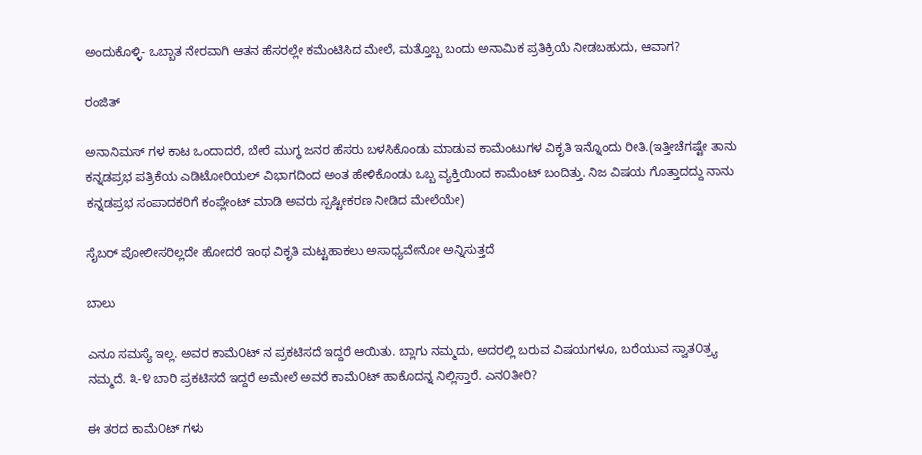ಅಂದುಕೊಳ್ಳಿ- ಒಬ್ಬಾತ ನೇರವಾಗಿ ಆತನ ಹೆಸರಲ್ಲೇ ಕಮೆಂಟಿಸಿದ ಮೇಲೆ, ಮತ್ತೊಬ್ಬ ಬಂದು ಅನಾಮಿಕ ಪ್ರತಿಕ್ರಿಯೆ ನೀಡಬಹುದು, ಆವಾಗ?

ರಂಜಿತ್

ಅನಾನಿಮಸ್ ಗಳ ಕಾಟ ಒಂದಾದರೆ, ಬೇರೆ ಮುಗ್ಧ ಜನರ ಹೆಸರು ಬಳಸಿಕೊಂಡು ಮಾಡುವ ಕಾಮೆಂಟುಗಳ ವಿಕೃತಿ ಇನ್ನೊಂದು ರೀತಿ.(ಇತ್ತೀಚೆಗಷ್ಟೇ ತಾನು ಕನ್ನಡಪ್ರಭ ಪತ್ರಿಕೆಯ ಎಡಿಟೋರಿಯಲ್ ವಿಭಾಗದಿಂದ ಅಂತ ಹೇಳಿಕೊಂಡು ಒಬ್ಬ ವ್ಯಕ್ತಿಯಿಂದ ಕಾಮೆಂಟ್ ಬಂದಿತ್ತು. ನಿಜ ವಿಷಯ ಗೊತ್ತಾದದ್ದು ನಾನು ಕನ್ನಡಪ್ರಭ ಸಂಪಾದಕರಿಗೆ ಕಂಪ್ಲೇಂಟ್ ಮಾಡಿ ಅವರು ಸ್ಪಷ್ಟೀಕರಣ ನೀಡಿದ ಮೇಲೆಯೇ)

ಸೈಬರ್ ಪೋಲೀಸರಿಲ್ಲದೇ ಹೋದರೆ ಇಂಥ ವಿಕೃತಿ ಮಟ್ಟಹಾಕಲು ಅಸಾಧ್ಯವೇನೋ ಅನ್ನಿಸುತ್ತದೆ

ಬಾಲು

ಎನೂ ಸಮಸ್ಯೆ ಇಲ್ಲ. ಅವರ ಕಾಮೆ೦ಟ್ ನ ಪ್ರಕಟಿಸದೆ ಇದ್ದರೆ ಆಯಿತು. ಬ್ಲಾಗು ನಮ್ಮದು, ಅದರಲ್ಲಿ ಬರುವ ವಿಷಯಗಳೂ, ಬರೆಯುವ ಸ್ವಾತ೦ತ್ರ್ಯ ನಮ್ಮದೆ. ೩-೪ ಬಾರಿ ಪ್ರಕಟಿಸದೆ ಇದ್ದರೆ ಅಮೇಲೆ ಅವರೆ ಕಾಮೆ೦ಟ್ ಹಾಕೊದನ್ನ ನಿಲ್ಲಿಸ್ತಾರೆ. ಎನ೦ತೀರಿ?

ಈ ತರದ ಕಾಮೆ೦ಟ್ ಗಳು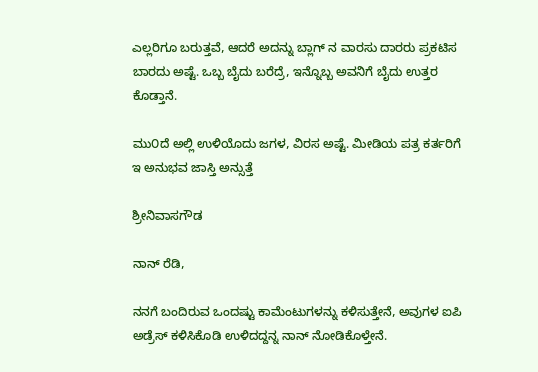ಎಲ್ಲರಿಗೂ ಬರುತ್ತವೆ, ಆದರೆ ಅದನ್ನು ಬ್ಲಾಗ್ ನ ವಾರಸು ದಾರರು ಪ್ರಕಟಿಸ ಬಾರದು ಅಷ್ಟೆ. ಒಬ್ಬ ಬೈದು ಬರೆದ್ರೆ, ಇನ್ನೊಬ್ಬ ಅವನಿಗೆ ಬೈದು ಉತ್ತರ ಕೊಡ್ತಾನೆ.

ಮು೦ದೆ ಅಲ್ಲಿ ಉಳಿಯೊದು ಜಗಳ, ವಿರಸ ಅಷ್ಟೆ. ಮೀಡಿಯ ಪತ್ರ ಕರ್ತರಿಗೆ ಇ ಅನುಭವ ಜಾಸ್ತಿ ಅನ್ಸುತ್ತೆ

ಶ್ರೀನಿವಾಸಗೌಡ

ನಾನ್ ರೆಡಿ,

ನನಗೆ ಬಂದಿರುವ ಒಂದಷ್ಟು ಕಾಮೆಂಟುಗಳನ್ನು ಕಳಿಸುತ್ತೇನೆ, ಅವುಗಳ ಐಪಿ ಅಡ್ರೆಸ್ ಕಳಿಸಿಕೊಡಿ ಉಳಿದದ್ದನ್ನ ನಾನ್ ನೋಡಿಕೊಳ್ತೇನೆ.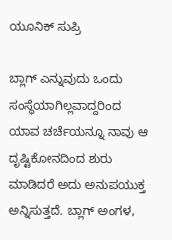ಯೂನಿಕ್ ಸುಪ್ರಿ

ಬ್ಲಾಗ್ ಎನ್ನುವುದು ಒಂದು ಸಂಸ್ಥೆಯಾಗಿಲ್ಲವಾದ್ದರಿಂದ ಯಾವ ಚರ್ಚೆಯನ್ನೂ ನಾವು ಆ ದೃಷ್ಟಿಕೋನದಿಂದ ಶುರು ಮಾಡಿದರೆ ಅದು ಅನುಪಯುಕ್ತ ಅನ್ನಿಸುತ್ತದೆ. ಬ್ಲಾಗ್ ಅಂಗಳ,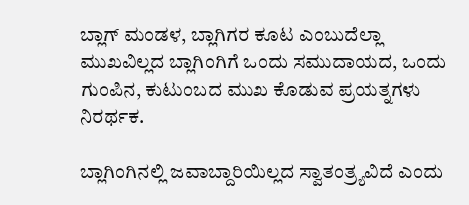ಬ್ಲಾಗ್ ಮಂಡಳ, ಬ್ಲಾಗಿಗರ ಕೂಟ ಎಂಬುದೆಲ್ಲಾ ಮುಖವಿಲ್ಲದ ಬ್ಲಾಗಿಂಗಿಗೆ ಒಂದು ಸಮುದಾಯದ, ಒಂದು ಗುಂಪಿನ, ಕುಟುಂಬದ ಮುಖ ಕೊಡುವ ಪ್ರಯತ್ನಗಳು ನಿರರ್ಥಕ.

ಬ್ಲಾಗಿಂಗಿನಲ್ಲಿ ಜವಾಬ್ದಾರಿಯಿಲ್ಲದ ಸ್ವಾತಂತ್ರ್ಯವಿದೆ ಎಂದು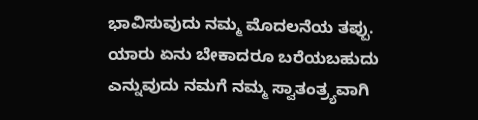ಭಾವಿಸುವುದು ನಮ್ಮ ಮೊದಲನೆಯ ತಪ್ಪು. ಯಾರು ಏನು ಬೇಕಾದರೂ ಬರೆಯಬಹುದು ಎನ್ನುವುದು ನಮಗೆ ನಮ್ಮ ಸ್ವಾತಂತ್ರ್ಯವಾಗಿ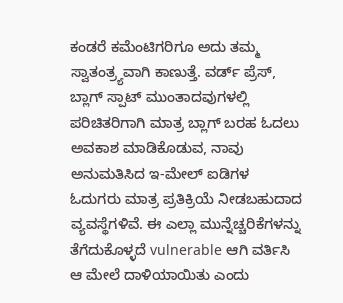ಕಂಡರೆ ಕಮೆಂಟಿಗರಿಗೂ ಅದು ತಮ್ಮ ಸ್ವಾತಂತ್ರ್ಯವಾಗಿ ಕಾಣುತ್ತೆ. ವರ್ಡ್ ಪ್ರೆಸ್, ಬ್ಲಾಗ್ ಸ್ಪಾಟ್ ಮುಂತಾದವುಗಳಲ್ಲಿ ಪರಿಚಿತರಿಗಾಗಿ ಮಾತ್ರ ಬ್ಲಾಗ್ ಬರಹ ಓದಲು ಅವಕಾಶ ಮಾಡಿಕೊಡುವ, ನಾವು ಅನುಮತಿಸಿದ ಇ-ಮೇಲ್ ಐಡಿಗಳ ಓದುಗರು ಮಾತ್ರ ಪ್ರತಿಕ್ರಿಯೆ ನೀಡಬಹುದಾದ ವ್ಯವಸ್ಥೆಗಳಿವೆ. ಈ ಎಲ್ಲಾ ಮುನ್ನೆಚ್ಚರಿಕೆಗಳನ್ನು ತೆಗೆದುಕೊಳ್ಳದೆ vulnerable ಆಗಿ ವರ್ತಿಸಿ ಆ ಮೇಲೆ ದಾಳಿಯಾಯಿತು ಎಂದು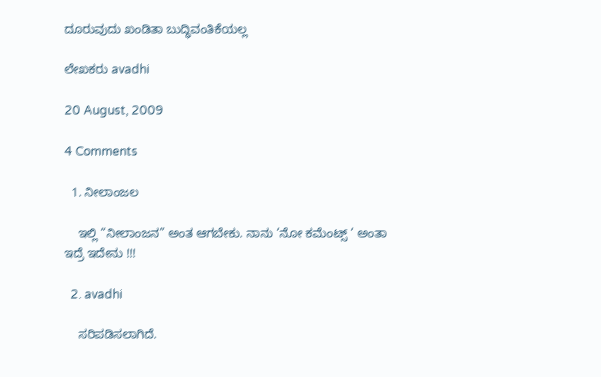ದೂರುವುದು ಖಂಡಿತಾ ಬುದ್ಧಿವಂತಿಕೆಯಲ್ಲ

ಲೇಖಕರು avadhi

20 August, 2009

4 Comments

  1. ನೀಲಾಂಜಲ

    ಇಲ್ಲಿ “ನೀಲಾಂಜನ” ಅಂತ ಆಗಬೇಕು. ನಾನು ‘ನೋ ಕಮೆಂಟ್ಸ್ ‘ ಅಂತಾ ಇದ್ರೆ ಇದೇನು !!!

  2. avadhi

    ಸರಿಪಡಿಸಲಾಗಿದೆ.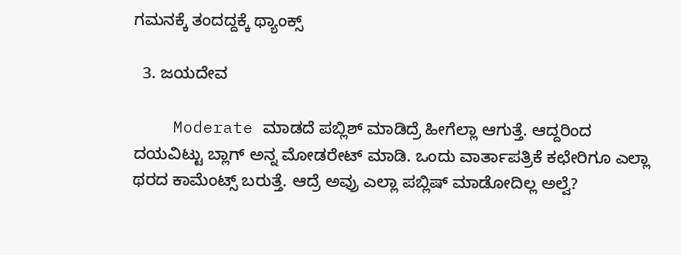ಗಮನಕ್ಕೆ ತಂದದ್ದಕ್ಕೆ ಥ್ಯಾಂಕ್ಸ್

  3. ಜಯದೇವ

    Moderate ಮಾಡದೆ ಪಬ್ಲಿಶ್ ಮಾಡಿದ್ರೆ ಹೀಗೆಲ್ಲಾ ಆಗುತ್ತೆ. ಆದ್ದರಿಂದ ದಯವಿಟ್ಟು ಬ್ಲಾಗ್ ಅನ್ನ ಮೋಡರೇಟ್ ಮಾಡಿ. ಒಂದು ವಾರ್ತಾಪತ್ರಿಕೆ ಕಛೇರಿಗೂ ಎಲ್ಲಾ ಥರದ ಕಾಮೆಂಟ್ಸ್ ಬರುತ್ತೆ. ಆದ್ರೆ ಅವ್ರು ಎಲ್ಲಾ ಪಬ್ಲಿಷ್ ಮಾಡೋದಿಲ್ಲ ಅಲ್ವೆ?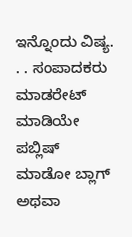ಇನ್ನೊಂದು ವಿಷ್ಯ. . . ಸಂಪಾದಕರು ಮಾಡರೇಟ್ ಮಾಡಿಯೇ ಪಬ್ಲಿಷ್ ಮಾಡೋ ಬ್ಲಾಗ್ ಅಥವಾ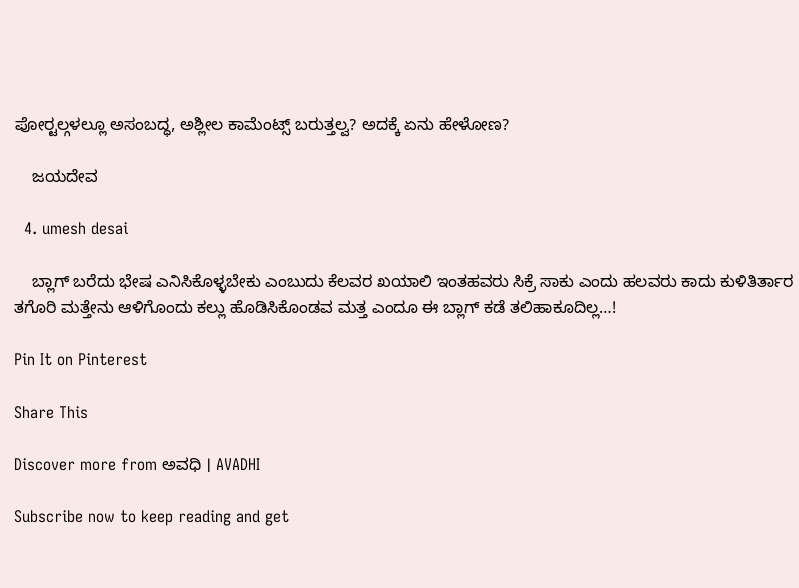ಪೋರ್‍ಟಲ್ಗಳಲ್ಲೂ ಅಸಂಬದ್ಧ, ಅಶ್ಲೀಲ ಕಾಮೆಂಟ್ಸ್ ಬರುತ್ತಲ್ವ? ಅದಕ್ಕೆ ಏನು ಹೇಳೋಣ?

    ಜಯದೇವ

  4. umesh desai

    ಬ್ಲಾಗ್ ಬರೆದು ಭೇಷ ಎನಿಸಿಕೊಳ್ಳಬೇಕು ಎಂಬುದು ಕೆಲವರ ಖಯಾಲಿ ಇಂತಹವರು ಸಿಕ್ರೆ ಸಾಕು ಎಂದು ಹಲವರು ಕಾದು ಕುಳಿತಿರ್ತಾರ ತಗೊರಿ ಮತ್ತೇನು ಆಳಿಗೊಂದು ಕಲ್ಲು ಹೊಡಿಸಿಕೊಂಡವ ಮತ್ತ ಎಂದೂ ಈ ಬ್ಲಾಗ್ ಕಡೆ ತಲಿಹಾಕೂದಿಲ್ಲ…!

Pin It on Pinterest

Share This

Discover more from ಅವಧಿ । AVADHI

Subscribe now to keep reading and get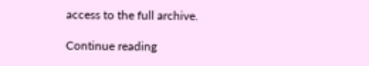access to the full archive.

Continue reading